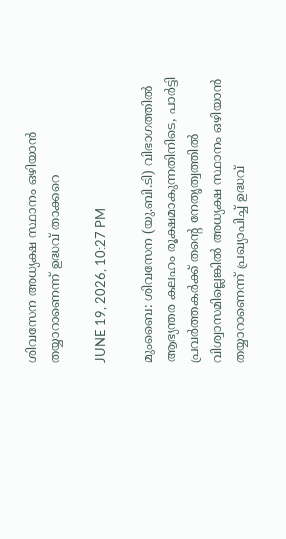ശിവസേന അധ്യക്ഷ സ്ഥാനം ഒഴിയാന്‍ തയ്യാറാണെന്ന് ഉദ്ധവ് താക്കറെ

JUNE 19, 2026, 10:27 PM

മുംബൈ: ശിവസേന (യു.ബി.ടി) വിഭാഗത്തിൽ ആഭ്യന്തര കലഹം രൂക്ഷമാകുന്നതിനിടെ, പാർട്ടി പ്രവർത്തകർക്ക് തന്റെ നേതൃത്വത്തിൽ വിശ്വാസമില്ലെങ്കിൽ അധ്യക്ഷ സ്ഥാനം ഒഴിയാൻ തയ്യാറാണെന്ന് പ്രഖ്യാപിച്ച് ഉദ്ധവ്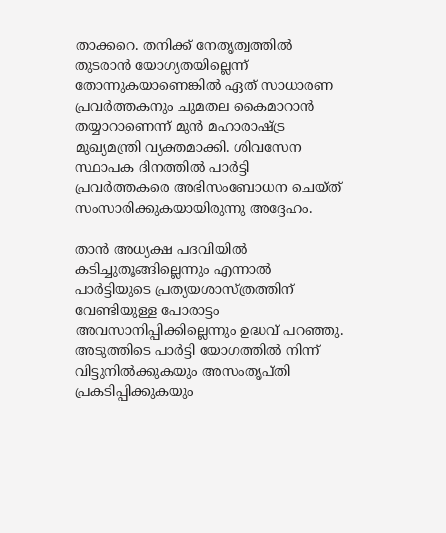താക്കറെ. തനിക്ക് നേതൃത്വത്തിൽ തുടരാൻ യോഗ്യതയില്ലെന്ന് തോന്നുകയാണെങ്കിൽ ഏത് സാധാരണ പ്രവർത്തകനും ചുമതല കൈമാറാൻ തയ്യാറാണെന്ന് മുൻ മഹാരാഷ്ട്ര മുഖ്യമന്ത്രി വ്യക്തമാക്കി. ശിവസേന സ്ഥാപക ദിനത്തിൽ പാർട്ടി പ്രവർത്തകരെ അഭിസംബോധന ചെയ്ത് സംസാരിക്കുകയായിരുന്നു അദ്ദേഹം.

താൻ അധ്യക്ഷ പദവിയിൽ കടിച്ചുതൂങ്ങില്ലെന്നും എന്നാൽ പാർട്ടിയുടെ പ്രത്യയശാസ്ത്രത്തിന് വേണ്ടിയുള്ള പോരാട്ടം അവസാനിപ്പിക്കില്ലെന്നും ഉദ്ധവ് പറഞ്ഞു. അടുത്തിടെ പാർട്ടി യോഗത്തിൽ നിന്ന് വിട്ടുനിൽക്കുകയും അസംതൃപ്തി പ്രകടിപ്പിക്കുകയും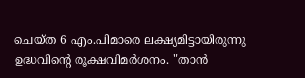ചെയ്ത 6 എം.പിമാരെ ലക്ഷ്യമിട്ടായിരുന്നു ഉദ്ധവിന്റെ രൂക്ഷവിമർശനം. "താൻ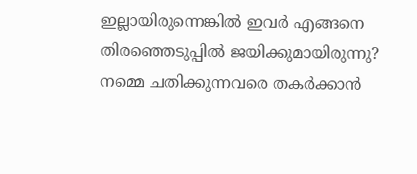ഇല്ലായിരുന്നെങ്കിൽ ഇവർ എങ്ങനെ തിരഞ്ഞെടുപ്പിൽ ജയിക്കുമായിരുന്നു? നമ്മെ ചതിക്കുന്നവരെ തകർക്കാൻ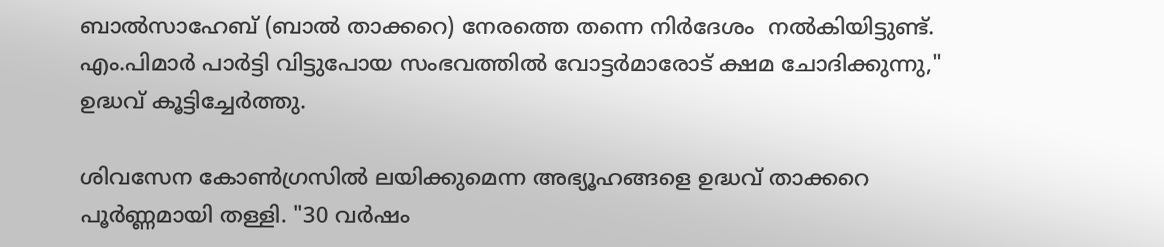ബാൽസാഹേബ് (ബാൽ താക്കറെ) നേരത്തെ തന്നെ നിർദേശം  നൽകിയിട്ടുണ്ട്. എം.പിമാർ പാർട്ടി വിട്ടുപോയ സംഭവത്തിൽ വോട്ടർമാരോട് ക്ഷമ ചോദിക്കുന്നു," ഉദ്ധവ് കൂട്ടിച്ചേർത്തു.

ശിവസേന കോൺഗ്രസിൽ ലയിക്കുമെന്ന അഭ്യൂഹങ്ങളെ ഉദ്ധവ് താക്കറെ പൂർണ്ണമായി തള്ളി. "30 വർഷം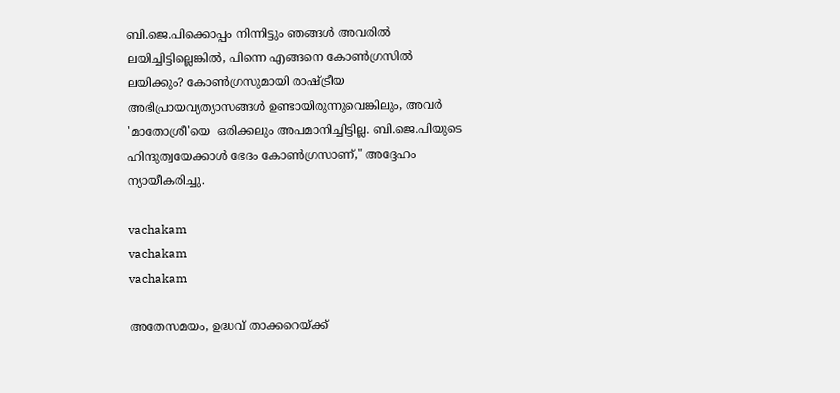ബി.ജെ.പിക്കൊപ്പം നിന്നിട്ടും ഞങ്ങൾ അവരിൽ ലയിച്ചിട്ടില്ലെങ്കിൽ, പിന്നെ എങ്ങനെ കോൺഗ്രസിൽ ലയിക്കും? കോൺഗ്രസുമായി രാഷ്ട്രീയ അഭിപ്രായവ്യത്യാസങ്ങൾ ഉണ്ടായിരുന്നുവെങ്കിലും, അവർ 'മാതോശ്രീ'യെ  ഒരിക്കലും അപമാനിച്ചിട്ടില്ല. ബി.ജെ.പിയുടെ ഹിന്ദുത്വയേക്കാൾ ഭേദം കോൺഗ്രസാണ്," അദ്ദേഹം ന്യായീകരിച്ചു.

vachakam
vachakam
vachakam

അതേസമയം, ഉദ്ധവ് താക്കറെയ്ക്ക്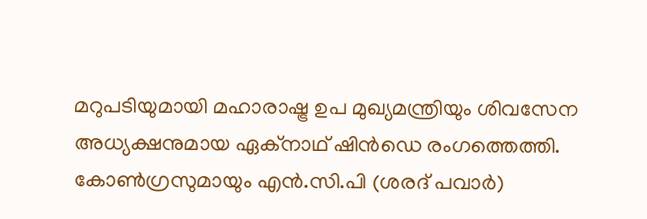മറുപടിയുമായി മഹാരാഷ്ട്ര ഉപ മുഖ്യമന്ത്രിയും ശിവസേന അധ്യക്ഷനുമായ ഏക്നാഥ് ഷിൻഡെ രംഗത്തെത്തി. കോൺഗ്രസുമായും എൻ.സി.പി (ശരദ് പവാർ)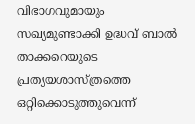വിഭാഗവുമായും സഖ്യമുണ്ടാക്കി ഉദ്ധവ് ബാൽ താക്കറെയുടെ പ്രത്യയശാസ്ത്രത്തെ ഒറ്റിക്കൊടുത്തുവെന്ന്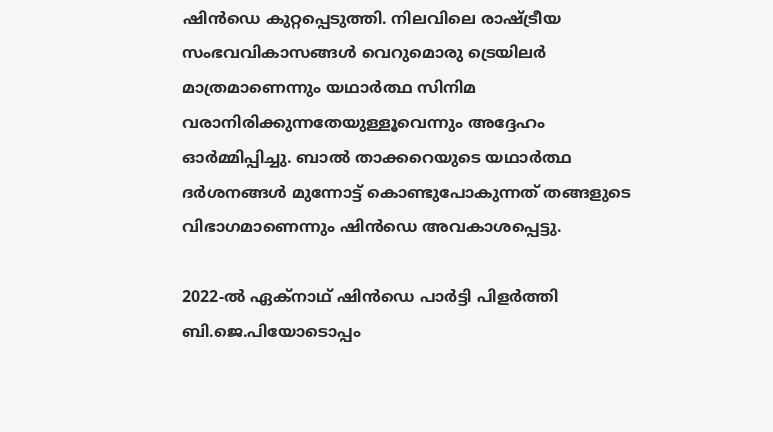ഷിൻഡെ കുറ്റപ്പെടുത്തി. നിലവിലെ രാഷ്ട്രീയ സംഭവവികാസങ്ങൾ വെറുമൊരു ട്രെയിലർ മാത്രമാണെന്നും യഥാർത്ഥ സിനിമ വരാനിരിക്കുന്നതേയുള്ളൂവെന്നും അദ്ദേഹം ഓർമ്മിപ്പിച്ചു. ബാൽ താക്കറെയുടെ യഥാർത്ഥ ദർശനങ്ങൾ മുന്നോട്ട് കൊണ്ടുപോകുന്നത് തങ്ങളുടെ വിഭാഗമാണെന്നും ഷിൻഡെ അവകാശപ്പെട്ടു.

2022-ൽ ഏക്നാഥ് ഷിൻഡെ പാർട്ടി പിളർത്തി ബി.ജെ.പിയോടൊപ്പം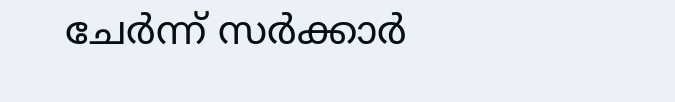ചേർന്ന് സർക്കാർ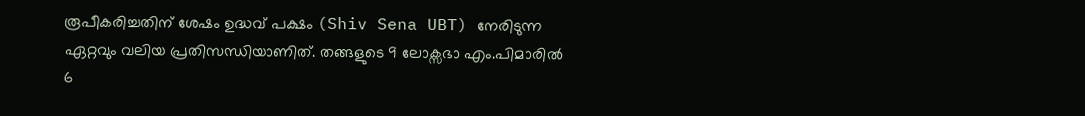രൂപീകരിച്ചതിന് ശേഷം ഉദ്ധവ് പക്ഷം (Shiv Sena UBT) നേരിടുന്ന ഏറ്റവും വലിയ പ്രതിസന്ധിയാണിത്. തങ്ങളുടെ 9 ലോക്സഭാ എം.പിമാരിൽ 6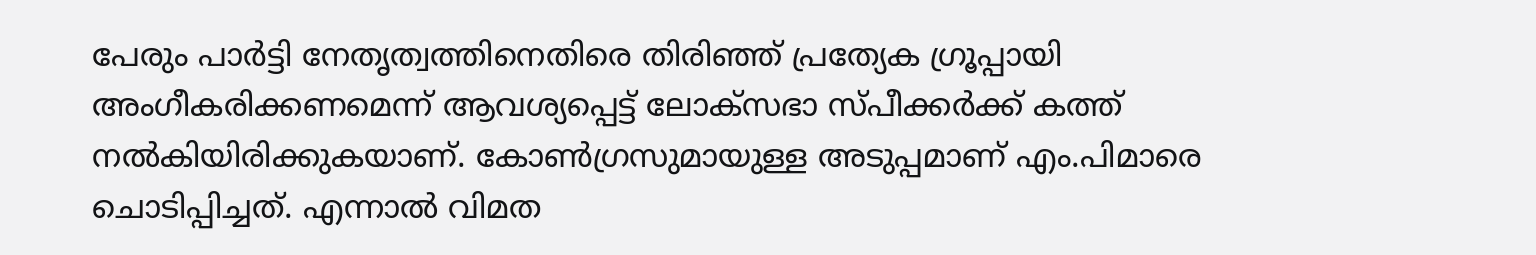പേരും പാർട്ടി നേതൃത്വത്തിനെതിരെ തിരിഞ്ഞ് പ്രത്യേക ഗ്രൂപ്പായി അംഗീകരിക്കണമെന്ന് ആവശ്യപ്പെട്ട് ലോക്സഭാ സ്പീക്കർക്ക് കത്ത് നൽകിയിരിക്കുകയാണ്. കോൺഗ്രസുമായുള്ള അടുപ്പമാണ് എം.പിമാരെ ചൊടിപ്പിച്ചത്. എന്നാൽ വിമത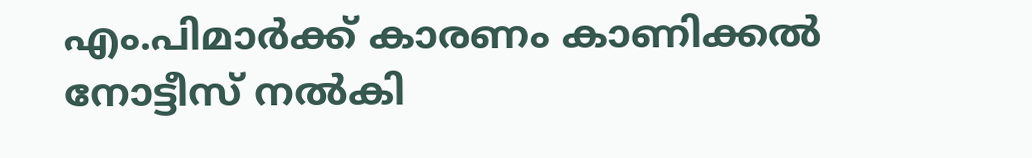എം.പിമാർക്ക് കാരണം കാണിക്കൽ നോട്ടീസ് നൽകി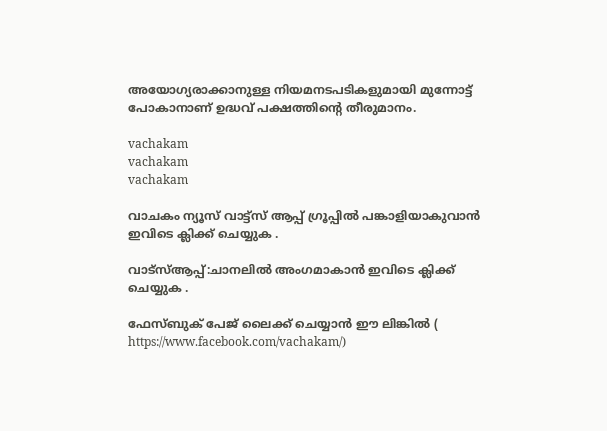അയോഗ്യരാക്കാനുള്ള നിയമനടപടികളുമായി മുന്നോട്ട് പോകാനാണ് ഉദ്ധവ് പക്ഷത്തിന്റെ തീരുമാനം.

vachakam
vachakam
vachakam

വാചകം ന്യൂസ് വാട്ട്സ് ആപ്പ് ഗ്രൂപ്പിൽ പങ്കാളിയാകുവാൻ ഇവിടെ ക്ലിക്ക് ചെയ്യുക .

വാട്സ്ആപ്പ്:ചാനലിൽ അംഗമാകാൻ ഇവിടെ ക്ലിക്ക് ചെയ്യുക .

ഫേസ്ബുക് പേജ് ലൈക്ക് ചെയ്യാൻ ഈ ലിങ്കിൽ (
https://www.facebook.com/vachakam/)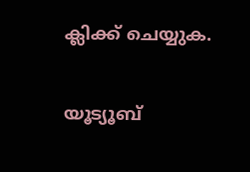ക്ലിക്ക് ചെയ്യുക.

യൂട്യൂബ്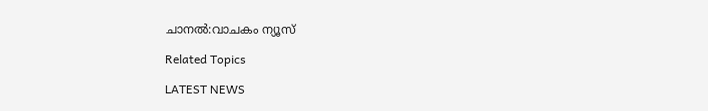ചാനൽ:വാചകം ന്യൂസ്

Related Topics

LATEST NEWS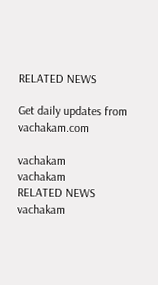RELATED NEWS

Get daily updates from vachakam.com

vachakam
vachakam
RELATED NEWS
vachakam